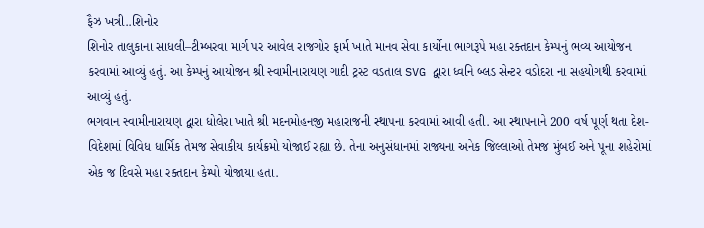ફૈઝ ખત્રી..શિનોર
શિનોર તાલુકાના સાધલી–ટીમ્બરવા માર્ગ પર આવેલ રાજગોર ફાર્મ ખાતે માનવ સેવા કાર્યોના ભાગરૂપે મહા રક્તદાન કેમ્પનું ભવ્ય આયોજન કરવામાં આવ્યું હતું. આ કેમ્પનું આયોજન શ્રી સ્વામીનારાયણ ગાદી ટ્રસ્ટ વડતાલ SVG દ્વારા ધ્વનિ બ્લડ સેન્ટર વડોદરા ના સહયોગથી કરવામાં આવ્યું હતું.
ભગવાન સ્વામીનારાયણ દ્વારા ધોલેરા ખાતે શ્રી મદનમોહનજી મહારાજની સ્થાપના કરવામાં આવી હતી. આ સ્થાપનાને 200 વર્ષ પૂર્ણ થતા દેશ-વિદેશમાં વિવિધ ધાર્મિક તેમજ સેવાકીય કાર્યક્રમો યોજાઈ રહ્યા છે. તેના અનુસંધાનમાં રાજ્યના અનેક જિલ્લાઓ તેમજ મુંબઈ અને પૂના શહેરોમાં એક જ દિવસે મહા રક્તદાન કેમ્પો યોજાયા હતા.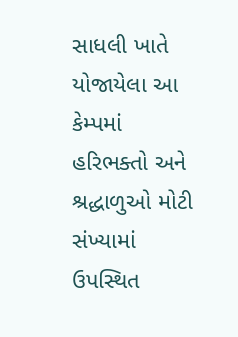સાધલી ખાતે યોજાયેલા આ કેમ્પમાં હરિભક્તો અને શ્રદ્ધાળુઓ મોટી સંખ્યામાં ઉપસ્થિત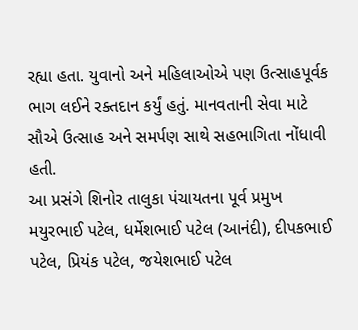રહ્યા હતા. યુવાનો અને મહિલાઓએ પણ ઉત્સાહપૂર્વક ભાગ લઈને રક્તદાન કર્યું હતું. માનવતાની સેવા માટે સૌએ ઉત્સાહ અને સમર્પણ સાથે સહભાગિતા નોંધાવી હતી.
આ પ્રસંગે શિનોર તાલુકા પંચાયતના પૂર્વ પ્રમુખ મયુરભાઈ પટેલ, ધર્મેશભાઈ પટેલ (આનંદી), દીપકભાઈ પટેલ, પ્રિયંક પટેલ, જયેશભાઈ પટેલ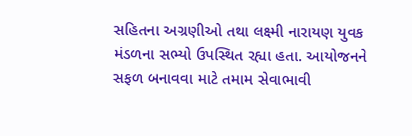સહિતના અગ્રણીઓ તથા લક્ષ્મી નારાયણ યુવક મંડળના સભ્યો ઉપસ્થિત રહ્યા હતા. આયોજનને સફળ બનાવવા માટે તમામ સેવાભાવી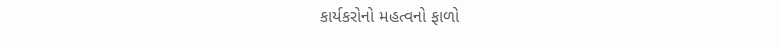કાર્યકરોનો મહત્વનો ફાળો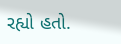રહ્યો હતો.